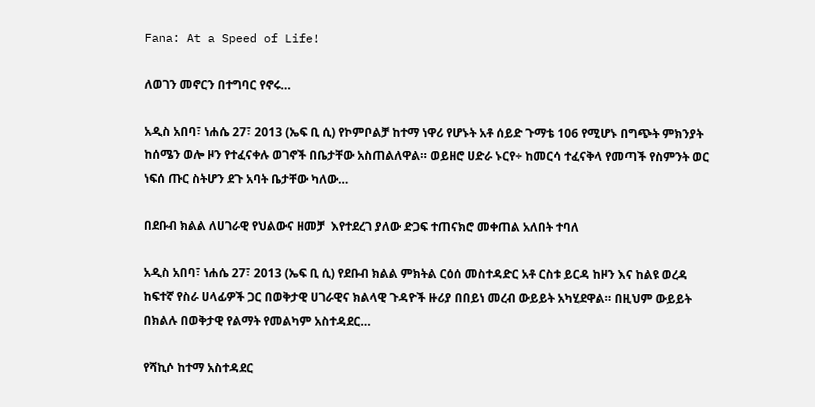Fana: At a Speed of Life!

ለወገን መኖርን በተግባር የኖሩ…

አዲስ አበባ፣ ነሐሴ 27፣ 2013 (ኤፍ ቢ ሲ) የኮምቦልቻ ከተማ ነዋሪ የሆኑት አቶ ሰይድ ጉማቴ 106 የሚሆኑ በግጭት ምክንያት ከሰሜን ወሎ ዞን የተፈናቀሉ ወገኖች በቤታቸው አስጠልለዋል። ወይዘሮ ሀድራ ኑርየ÷ ከመርሳ ተፈናቅላ የመጣች የስምንት ወር ነፍሰ ጡር ስትሆን ደጉ አባት ቤታቸው ካለው…

በደቡብ ክልል ለሀገራዊ የህልውና ዘመቻ  እየተደረገ ያለው ድጋፍ ተጠናክሮ መቀጠል አለበት ተባለ

አዲስ አበባ፣ ነሐሴ 27፣ 2013 (ኤፍ ቢ ሲ) የደቡብ ክልል ምክትል ርዕሰ መስተዳድር አቶ ርስቱ ይርዳ ከዞን እና ከልዩ ወረዳ ከፍተኛ የስራ ሀላፊዎች ጋር በወቅታዊ ሀገራዊና ክልላዊ ጉዳዮች ዙሪያ በበይነ መረብ ውይይት አካሂደዋል። በዚህም ውይይት በክልሉ በወቅታዊ የልማት የመልካም አስተዳደር…

የሻኪሶ ከተማ አስተዳደር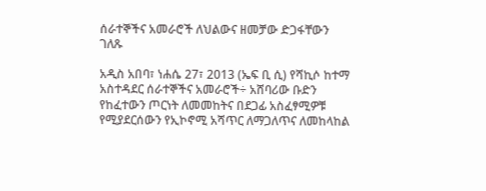ሰራተኞችና አመራሮች ለህልውና ዘመቻው ድጋፋቸውን ገለጹ

አዲስ አበባ፣ ነሐሴ 27፣ 2013 (ኤፍ ቢ ሲ) የሻኪሶ ከተማ አስተዳደር ሰራተኞችና አመራሮች÷ አሸባሪው ቡድን የከፈተውን ጦርነት ለመመከትና በደጋፊ አስፈፃሚዎቹ የሚያደርሰውን የኢኮኖሚ አሻጥር ለማጋለጥና ለመከላከል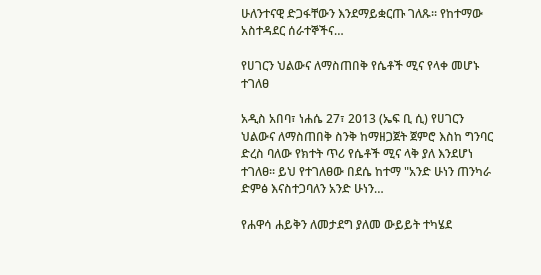ሁለንተናዊ ድጋፋቸውን እንደማይቋርጡ ገለጹ፡፡ የከተማው አስተዳደር ሰራተኞችና…

የሀገርን ህልውና ለማስጠበቅ የሴቶች ሚና የላቀ መሆኑ ተገለፀ

አዲስ አበባ፣ ነሐሴ 27፣ 2013 (ኤፍ ቢ ሲ) የሀገርን ህልውና ለማስጠበቅ ስንቅ ከማዘጋጀት ጀምሮ እስከ ግንባር ድረስ ባለው የክተት ጥሪ የሴቶች ሚና ላቅ ያለ እንደሆነ ተገለፀ፡፡ ይህ የተገለፀው በደሴ ከተማ "አንድ ሁነን ጠንካራ ድምፅ እናስተጋባለን አንድ ሁነን…

የሐዋሳ ሐይቅን ለመታደግ ያለመ ውይይት ተካሄደ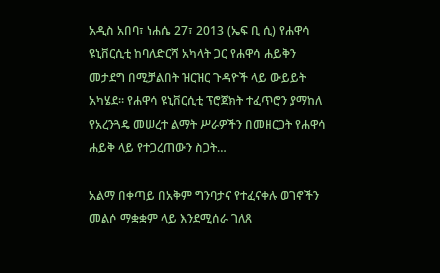አዲስ አበባ፣ ነሐሴ 27፣ 2013 (ኤፍ ቢ ሲ) የሐዋሳ ዩኒቨርሲቲ ከባለድርሻ አካላት ጋር የሐዋሳ ሐይቅን መታደግ በሚቻልበት ዝርዝር ጉዳዮች ላይ ውይይት አካሄደ፡፡ የሐዋሳ ዩኒቨርሲቲ ፕሮጀክት ተፈጥሮን ያማከለ የአረንጓዴ መሠረተ ልማት ሥራዎችን በመዘርጋት የሐዋሳ ሐይቅ ላይ የተጋረጠውን ስጋት…

አልማ በቀጣይ በአቅም ግንባታና የተፈናቀሉ ወገኖችን መልሶ ማቋቋም ላይ እንደሚሰራ ገለጸ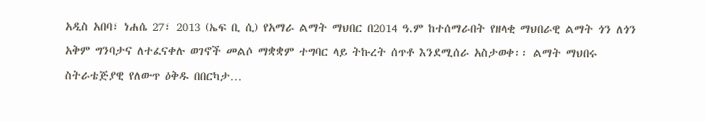አዲስ አበባ፣ ነሐሴ 27፣ 2013 (ኤፍ ቢ ሲ) የአማራ ልማት ማህበር በ2014 ዓ.ም ከተሰማራበት የዘላቂ ማህበራዊ ልማት ጎን ለጎን አቅም ግንባታና ለተፈናቀሉ ወገኖች መልሶ ማቋቋም ተግባር ላይ ትኩረት ሰጥቶ እንደሚሰራ አስታወቀ፡፡ ልማት ማህበሩ ስትራቴጅያዊ የለውጥ ዕቅዱ በበርካታ…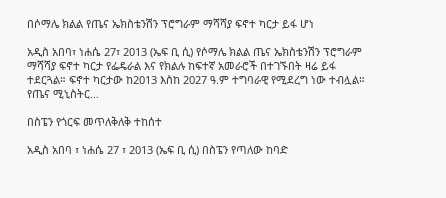በሶማሌ ክልል የጤና ኤክስቴንሽን ፕሮግራም ማሻሻያ ፍኖተ ካርታ ይፋ ሆነ

አዲስ አበባ፣ ነሐሴ 27፣ 2013 (ኤፍ ቢ ሲ) የሶማሌ ክልል ጤና ኤክስቴንሽን ፕሮግራም ማሻሻያ ፍኖተ ካርታ የፌዴራል እና የክልሉ ከፍተኛ አመራሮች በተገኙበት ዛሬ ይፋ ተደርጓል። ፍኖተ ካርታው ከ2013 እስከ 2027 ዓ.ም ተግባራዊ የሚደረግ ነው ተብሏል። የጤና ሚኒስትር…

በስፔን የጎርፍ መጥለቅለቅ ተከሰተ

አዲስ አበባ ፣ ነሐሴ 27 ፣ 2013 (ኤፍ ቢ ሲ) በስፔን የጣለው ከባድ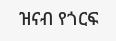ዝናብ የጎርፍ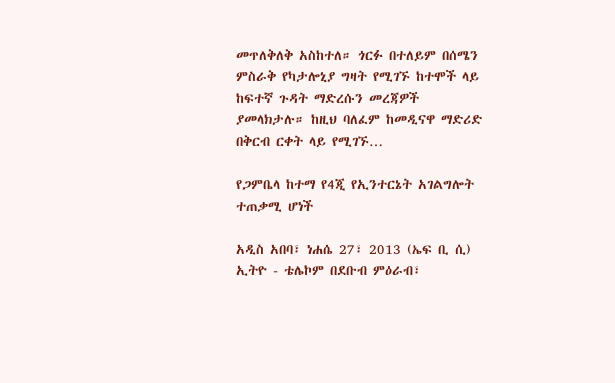መጥለቅለቅ አስከተለ። ጎርፉ በተለይም በሰሜን ምስራቅ የካታሎኒያ ግዛት የሚገኙ ከተሞች ላይ ከፍተኛ ጉዳት ማድረሱን መረጃዎች ያመላክታሉ። ከዚህ ባለፈም ከመዲናዋ ማድሪድ በቅርብ ርቀት ላይ የሚገኙ…

የጋምቤላ ከተማ የ4ጂ የኢንተርኔት አገልግሎት ተጠቃሚ ሆነች

አዲስ አበባ፣ ነሐሴ 27፣ 2013 (ኤፍ ቢ ሲ) ኢትዮ - ቴሌኮም በደቡብ ምዕራብ፣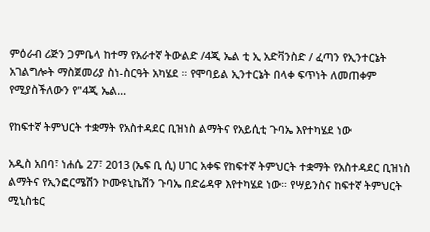ምዕራብ ሪጅን ጋምቤላ ከተማ የአራተኛ ትውልድ /4ጂ ኤል ቲ ኢ አድቫንስድ / ፈጣን የኢንተርኔት አገልግሎት ማስጀመሪያ ስነ-ስርዓት አካሄደ ። የሞባይል ኢንተርኔት በላቀ ፍጥነት ለመጠቀም የሚያስችለውን የ"4ጂ ኤል…

የከፍተኛ ትምህርት ተቋማት የአስተዳደር ቢዝነስ ልማትና የአይሲቲ ጉባኤ እየተካሄደ ነው

አዲስ አበባ፣ ነሐሴ 27፣ 2013 (ኤፍ ቢ ሲ) ሀገር አቀፍ የከፍተኛ ትምህርት ተቋማት የአስተዳደር ቢዝነስ ልማትና የኢንፎርሜሽን ኮሙዩኒኬሽን ጉባኤ በድሬዳዋ እየተካሄደ ነው። የሣይንስና ከፍተኛ ትምህርት ሚኒስቴር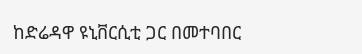ከድሬዳዋ ዩኒቨርሲቲ ጋር በመተባበር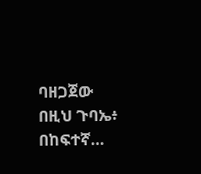ባዘጋጀው በዚህ ጉባኤ፥ በከፍተኛ…